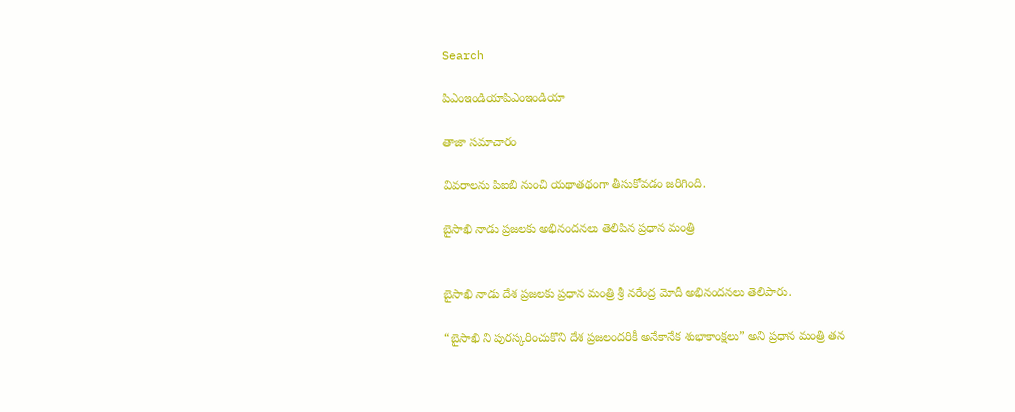Search

పిఎంఇండియాపిఎంఇండియా

తాజా స‌మాచారం

వివరాలను పిఐబి నుంచి యథాతథంగా తీసుకోవడం జరిగింది.

బైసాఖి నాడు ప్రజలకు అభినందనలు తెలిపిన ప్రధాన మంత్రి


బైసాఖి నాడు దేశ ప్రజలకు ప్ర‌ధాన మంత్రి శ్రీ న‌రేంద్ర మోదీ అభినందనలు తెలిపారు.

“బైసాఖి ని పురస్కరించుకొని దేశ ప్రజలందరికీ అనేకానేక శుభాకాంక్షలు” అని ప్రధాన మంత్రి తన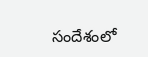సందేశంలో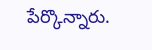పేర్కొన్నారు.